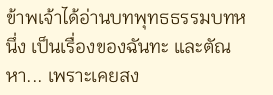ข้าพเจ้าได้อ่านบทพุทธธรรมบทหนึ่ง เป็นเรื่องของฉันทะ และตัณหา... เพราะเคยสง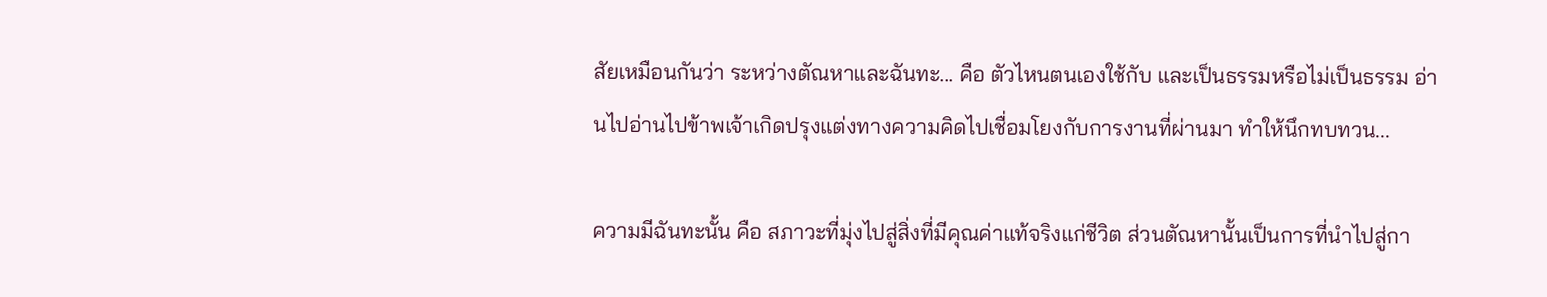สัยเหมือนกันว่า ระหว่างตัณหาและฉันทะ... คือ ตัวไหนตนเองใช้กับ และเป็นธรรมหรือไม่เป็นธรรม อ่านไปอ่านไปข้าพเจ้าเกิดปรุงแต่งทางความคิดไปเชื่อมโยงกับการงานที่ผ่านมา ทำให้นึกทบทวน...

ความมีฉันทะนั้น คือ สภาวะที่มุ่งไปสู่สิ่งที่มีคุณค่าแท้จริงแก่ชีวิต ส่วนตัณหานั้นเป็นการที่นำไปสู่กา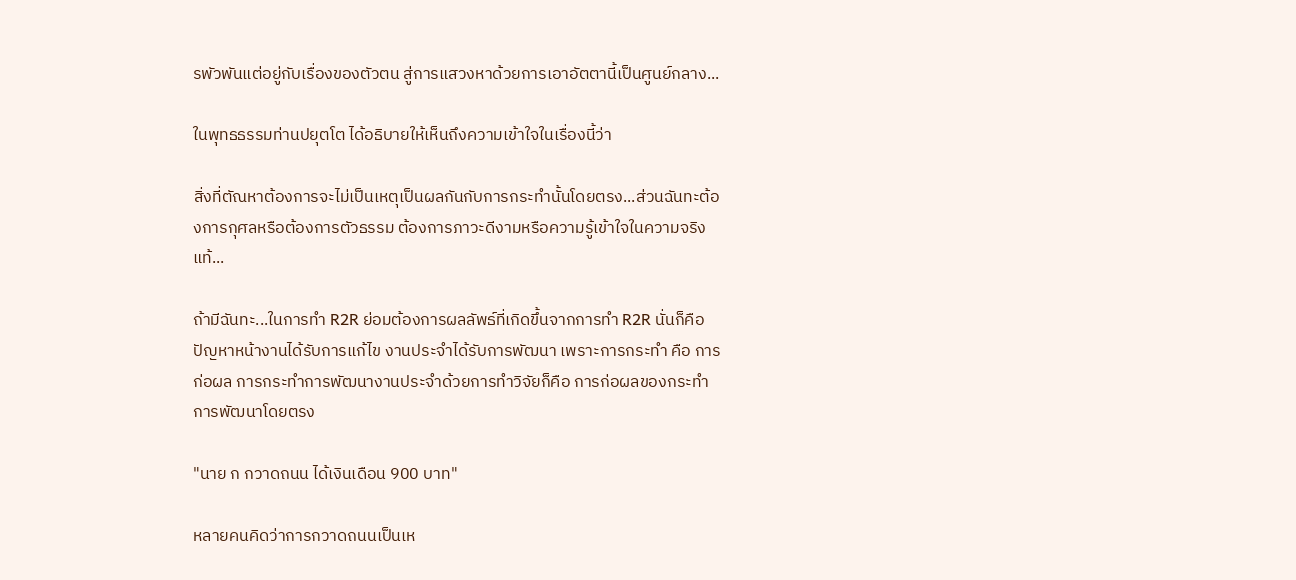รพัวพันแต่อยู่กับเรื่องของตัวตน สู่การแสวงหาด้วยการเอาอัตตานี้เป็นศูนย์กลาง...

ในพุทธธรรมท่านปยุตโต ได้อธิบายให้เห็นถึงความเข้าใจในเรื่องนี้ว่า

สิ่งที่ตัณหาต้องการจะไม่เป็นเหตุเป็นผลกันกับการกระทำนั้นโดยตรง...ส่วนฉันทะต้องการกุศลหรือต้องการตัวธรรม ต้องการภาวะดีงามหรือความรู้เข้าใจในความจริงแท้...

ถ้ามีฉันทะ...ในการทำ R2R ย่อมต้องการผลลัพธ์ที่เกิดขึ้นจากการทำ R2R นั่นก็คือ ปัญหาหน้างานได้รับการแก้ไข งานประจำได้รับการพัฒนา เพราะการกระทำ คือ การก่อผล การกระทำการพัฒนางานประจำด้วยการทำวิจัยก็คือ การก่อผลของกระทำการพัฒนาโดยตรง

"นาย ก กวาดถนน ได้เงินเดือน 900 บาท"

หลายคนคิดว่าการกวาดถนนเป็นเห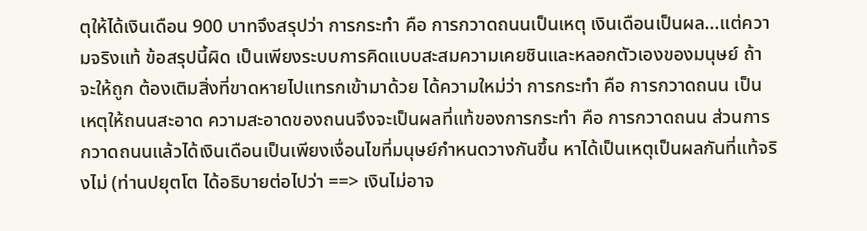ตุให้ได้เงินเดือน 900 บาทจึงสรุปว่า การกระทำ คือ การกวาดถนนเป็นเหตุ เงินเดือนเป็นผล...แต่ความจริงแท้ ข้อสรุปนี้ผิด เป็นเพียงระบบการคิดแบบสะสมความเคยชินและหลอกตัวเองของมนุษย์ ถ้าจะให้ถูก ต้องเติมสิ่งที่ขาดหายไปแทรกเข้ามาด้วย ได้ความใหม่ว่า การกระทำ คือ การกวาดถนน เป็นเหตุให้ถนนสะอาด ความสะอาดของถนนจึงจะเป็นผลที่แท้ของการกระทำ คือ การกวาดถนน ส่วนการกวาดถนนแล้วได้เงินเดือนเป็นเพียงเงื่อนไขที่มนุษย์กำหนดวางกันขึ้น หาได้เป็นเหตุเป็นผลกันที่แท้จริงไม่ (ท่านปยุตโต ได้อธิบายต่อไปว่า ==> เงินไม่อาจ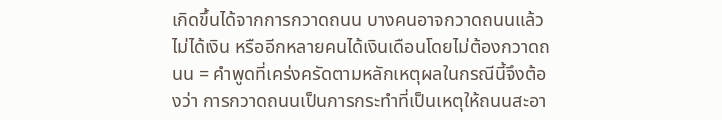เกิดขึ้นได้จากการกวาดถนน บางคนอาจกวาดถนนแล้วไม่ได้เงิน หรืออีกหลายคนได้เงินเดือนโดยไม่ต้องกวาดถนน = คำพูดที่เคร่งครัดตามหลักเหตุผลในกรณีนี้จึงต้องว่า การกวาดถนนเป็นการกระทำที่เป็นเหตุให้ถนนสะอา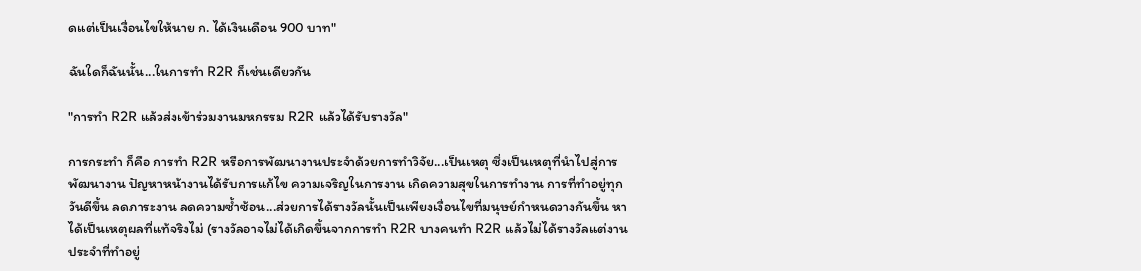ดแต่เป็นเงื่อนไขให้นาย ก. ได้เงินเดือน 900 บาท"

ฉันใดก็ฉันนั้น...ในการทำ R2R ก็เช่นเดียวกัน

"การทำ R2R แล้วส่งเข้าร่วมงานมหกรรม R2R แล้วได้รับรางวัล"

การกระทำ ก็คือ การทำ R2R หรือการพัฒนางานประจำด้วยการทำวิจัย...เป็นเหตุ ซึ่งเป็นเหตุที่นำไปสู่การพัฒนางาน ปัญหาหน้างานได้รับการแก้ไข ความเจริญในการงาน เกิดความสุขในการทำงาน การที่ทำอยู่ทุกวันดีขึ้น ลดภาระงาน ลดความซ้ำซ้อน...ส่วยการได้รางวัลนั้นเป็นเพียงเงื่อนไขที่มนุษย์กำหนดวางกันขึ้น หาได้เป็นเหตุผลที่แท้จริงไม่ (รางวัลอาจไม่ได้เกิดขึ้นจากการทำ R2R บางคนทำ R2R แล้วไม่ได้รางวัลแต่งานประจำที่ทำอยู่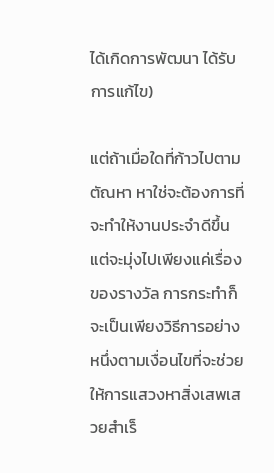ได้เกิดการพัฒนา ได้รับการแก้ไข)

แต่ถ้าเมื่อใดที่ก้าวไปตามตัณหา หาใช่จะต้องการที่จะทำให้งานประจำดีขึ้น แต่จะมุ่งไปเพียงแค่เรื่องของรางวัล การกระทำก็จะเป็นเพียงวิธีการอย่างหนึ่งตามเงื่อนไขที่จะช่วยให้การแสวงหาสิ่งเสพเสวยสำเร็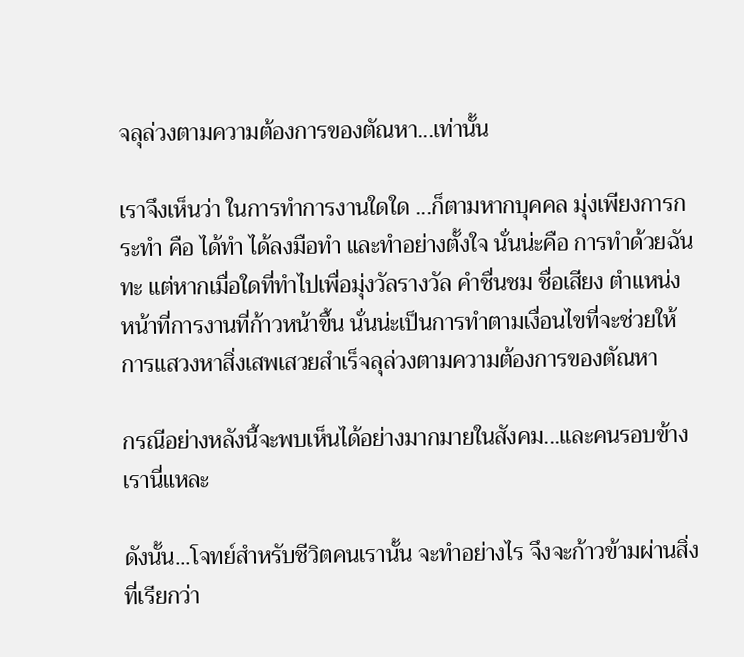จลุล่วงตามความต้องการของตัณหา...เท่านั้น

เราจึงเห็นว่า ในการทำการงานใดใด ...ก็ตามหากบุคคล มุ่งเพียงการกระทำ คือ ได้ทำ ได้ลงมือทำ และทำอย่างตั้งใจ นั่นน่ะคือ การทำด้วยฉันทะ แต่หากเมื่อใดที่ทำไปเพื่อมุ่งวัลรางวัล คำชื่นชม ชื่อเสียง ตำแหน่ง หน้าที่การงานที่ก้าวหน้าขึ้น นั่นน่ะเป็นการทำตามเงื่อนไขที่จะช่วยให้การแสวงหาสิ่งเสพเสวยสำเร็จลุล่วงตามความต้องการของตัณหา

กรณีอย่างหลังนี้จะพบเห็นได้อย่างมากมายในสังคม...และคนรอบข้างเรานี่แหละ

ดังนั้น...โจทย์สำหรับชีวิตคนเรานั้น จะทำอย่างไร จึงจะก้าวข้ามผ่านสิ่งที่เรียกว่า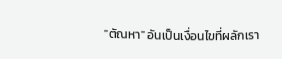"ตัณหา" อันเป็นเงื่อนไขที่ผลักเรา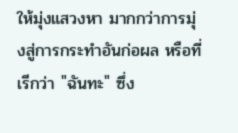ให้มุ่งแสวงหา มากกว่าการมุ่งสู่การกระทำอันก่อผล หรือที่เรีกว่า "ฉันทะ" ซึ่ง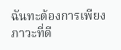ฉันทะต้องการเพียงภาวะที่ดี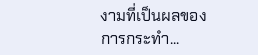งามที่เป็นผลของการกระทำ...